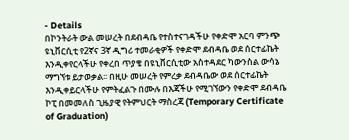- Details
በኮንትራት ውል መሠረት በደብዳቤ የተስተናገዳችሁ የቀድሞ አርባ ምንጭ ዩኒቨርሲቲ የ2ኛና 3ኛ ዲግሪ ተመራቂዎች የቀድሞ ደብዳቤ ወደ ሰርተፊኬት እንዲቀየርላችሁ የቀረበ ጥያቄ በዩኒቨርሲቲው አስተዳደር ካውንስል ውሳኔ ማግኘቱ ይታወቃል፡፡ በዚሁ መሠረት የምረቃ ደብዳቤው ወደ ሰርተፊኬት እንዲቀይርላችሁ የምትፈልጉ በሙሉ በእጃችሁ የሚገኘውን የቀድሞ ደብዳቤ ኮፒ በመመለስ ጊዜያዊ የትምህርት ማስረጃ (Temporary Certificate of Graduation)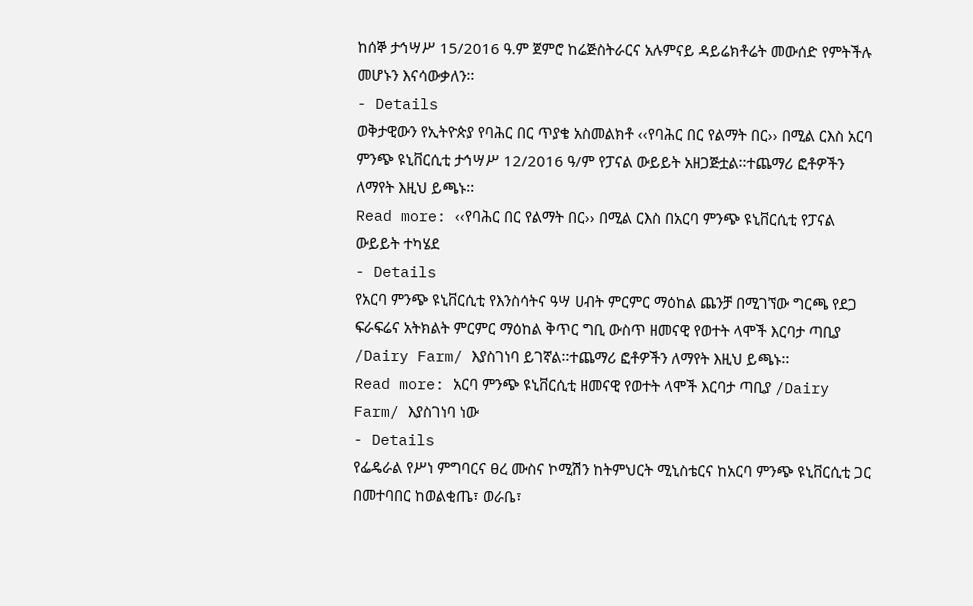ከሰኞ ታኅሣሥ 15/2016 ዓ.ም ጀምሮ ከሬጅስትራርና አሉምናይ ዳይሬክቶሬት መውሰድ የምትችሉ መሆኑን እናሳውቃለን፡፡
- Details
ወቅታዊውን የኢትዮጵያ የባሕር በር ጥያቄ አስመልክቶ ‹‹የባሕር በር የልማት በር›› በሚል ርእስ አርባ ምንጭ ዩኒቨርሲቲ ታኅሣሥ 12/2016 ዓ/ም የፓናል ውይይት አዘጋጅቷል፡፡ተጨማሪ ፎቶዎችን ለማየት እዚህ ይጫኑ፡፡
Read more: ‹‹የባሕር በር የልማት በር›› በሚል ርእስ በአርባ ምንጭ ዩኒቨርሲቲ የፓናል ውይይት ተካሄደ
- Details
የአርባ ምንጭ ዩኒቨርሲቲ የእንስሳትና ዓሣ ሀብት ምርምር ማዕከል ጨንቻ በሚገኘው ግርጫ የደጋ ፍራፍሬና አትክልት ምርምር ማዕከል ቅጥር ግቢ ውስጥ ዘመናዊ የወተት ላሞች እርባታ ጣቢያ /Dairy Farm/ እያስገነባ ይገኛል፡፡ተጨማሪ ፎቶዎችን ለማየት እዚህ ይጫኑ፡፡
Read more: አርባ ምንጭ ዩኒቨርሲቲ ዘመናዊ የወተት ላሞች እርባታ ጣቢያ /Dairy Farm/ እያስገነባ ነው
- Details
የፌዴራል የሥነ ምግባርና ፀረ ሙስና ኮሚሽን ከትምህርት ሚኒስቴርና ከአርባ ምንጭ ዩኒቨርሲቲ ጋር በመተባበር ከወልቂጤ፣ ወራቤ፣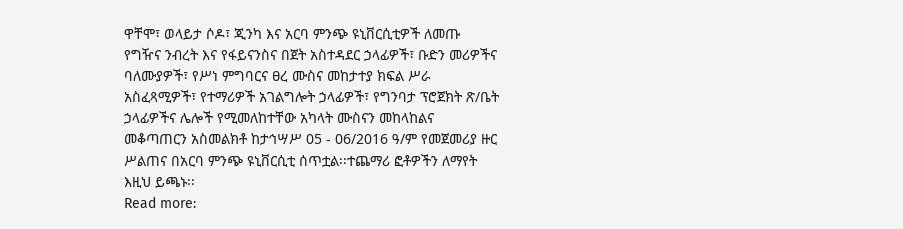ዋቸሞ፣ ወላይታ ሶዶ፣ ጂንካ እና አርባ ምንጭ ዩኒቨርሲቲዎች ለመጡ የግዥና ንብረት እና የፋይናንስና በጀት አስተዳደር ኃላፊዎች፣ ቡድን መሪዎችና ባለሙያዎች፣ የሥነ ምግባርና ፀረ ሙስና መከታተያ ክፍል ሥራ አስፈጻሚዎች፣ የተማሪዎች አገልግሎት ኃላፊዎች፣ የግንባታ ፕሮጀክት ጽ/ቤት ኃላፊዎችና ሌሎች የሚመለከተቸው አካላት ሙስናን መከላከልና መቆጣጠርን አስመልክቶ ከታኅሣሥ 05 - 06/2016 ዓ/ም የመጀመሪያ ዙር ሥልጠና በአርባ ምንጭ ዩኒቨርሲቲ ሰጥቷል፡፡ተጨማሪ ፎቶዎችን ለማየት እዚህ ይጫኑ፡፡
Read more: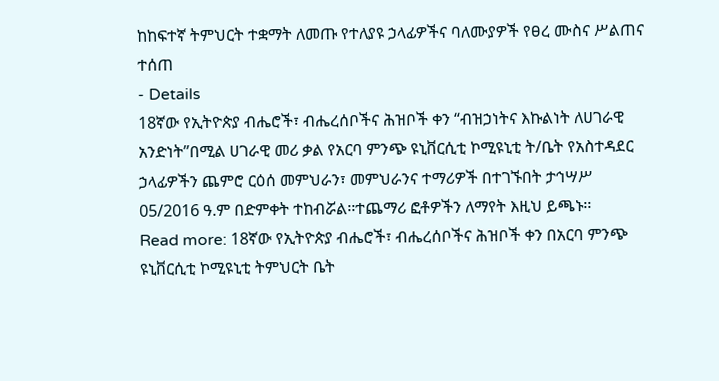ከከፍተኛ ትምህርት ተቋማት ለመጡ የተለያዩ ኃላፊዎችና ባለሙያዎች የፀረ ሙስና ሥልጠና ተሰጠ
- Details
18ኛው የኢትዮጵያ ብሔሮች፣ ብሔረሰቦችና ሕዝቦች ቀን “ብዝኃነትና እኩልነት ለሀገራዊ አንድነት”በሚል ሀገራዊ መሪ ቃል የአርባ ምንጭ ዩኒቨርሲቲ ኮሚዩኒቲ ት/ቤት የአስተዳደር ኃላፊዎችን ጨምሮ ርዕሰ መምህራን፣ መምህራንና ተማሪዎች በተገኙበት ታኅሣሥ 05/2016 ዓ.ም በድምቀት ተከብሯል፡፡ተጨማሪ ፎቶዎችን ለማየት እዚህ ይጫኑ፡፡
Read more: 18ኛው የኢትዮጵያ ብሔሮች፣ ብሔረሰቦችና ሕዝቦች ቀን በአርባ ምንጭ ዩኒቨርሲቲ ኮሚዩኒቲ ትምህርት ቤት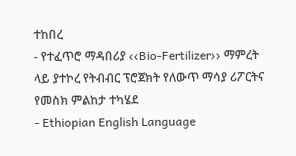ተከበረ
- የተፈጥሮ ማዳበሪያ ‹‹Bio-Fertilizer›› ማምረት ላይ ያተኮረ የትብብር ፕሮጀክት የለውጥ ማሳያ ሪፖርትና የመስክ ምልከታ ተካሄደ
- Ethiopian English Language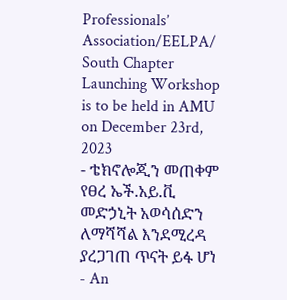Professionals’ Association/EELPA/ South Chapter Launching Workshop is to be held in AMU on December 23rd, 2023
- ቴክኖሎጂን መጠቀም የፀረ ኤች.አይ.ቪ መድኃኒት አወሳሰድን ለማሻሻል እንደሚረዳ ያረጋገጠ ጥናት ይፋ ሆነ
- An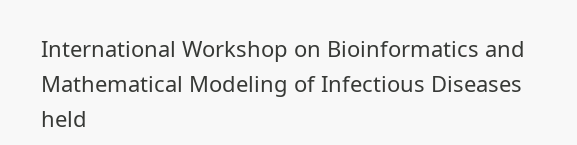International Workshop on Bioinformatics and Mathematical Modeling of Infectious Diseases held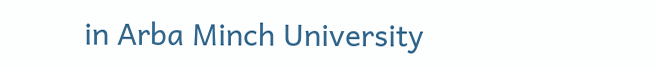in Arba Minch University